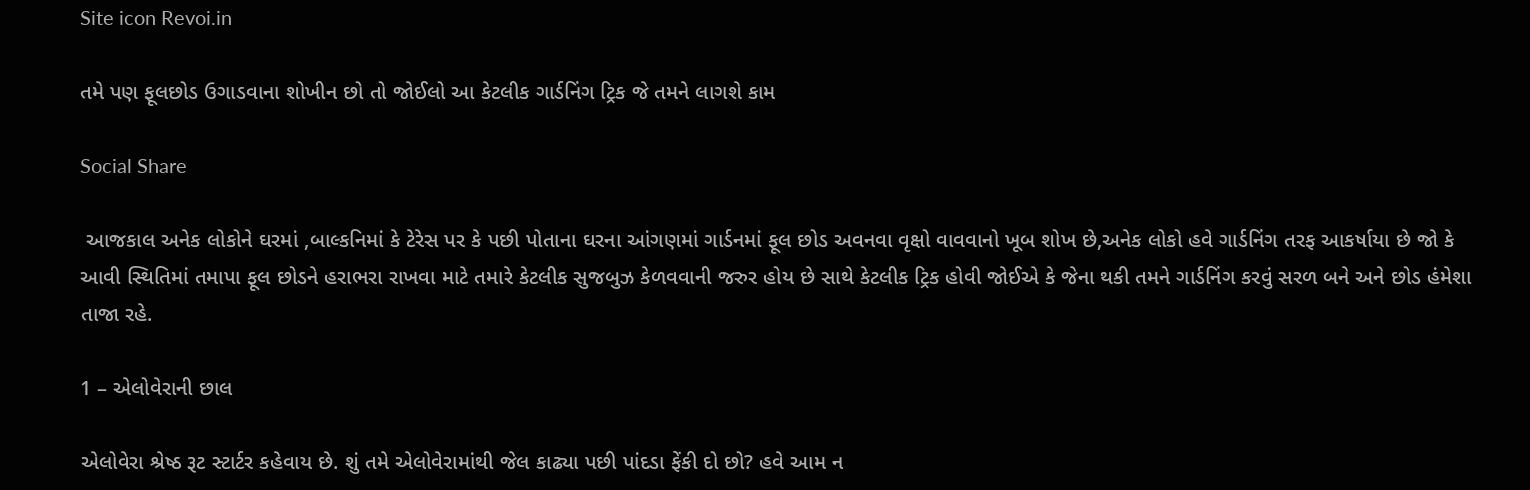Site icon Revoi.in

તમે પણ ફૂલછોડ ઉગાડવાના શોખીન છો તો જોઈલો આ કેટલીક ગાર્ડનિંગ ટ્રિક જે તમને લાગશે કામ

Social Share

 આજકાલ અનેક લોકોને ઘરમાં ,બાલ્કનિમાં કે ટેરેસ પર કે પછી પોતાના ઘરના આંગણમાં ગાર્ડનમાં ફૂલ છોડ અવનવા વૃક્ષો વાવવાનો ખૂબ શોખ છે,અનેક લોકો હવે ગાર્ડનિંગ તરફ આકર્ષાયા છે જો કે આવી સ્થિતિમાં તમાપા ફૂલ છોડને હરાભરા રાખવા માટે તમારે કેટલીક સુજબુઝ કેળવવાની જરુર હોય છે સાથે કેટલીક ટ્રિક હોવી જોઈએ કે જેના થકી તમને ગાર્ડનિંગ કરવું સરળ બને અને છોડ હંમેશા તાજા રહે.

1 – એલોવેરાની છાલ

એલોવેરા શ્રેષ્ઠ રૂટ સ્ટાર્ટર કહેવાય છે. શું તમે એલોવેરામાંથી જેલ કાઢ્યા પછી પાંદડા ફેંકી દો છો? હવે આમ ન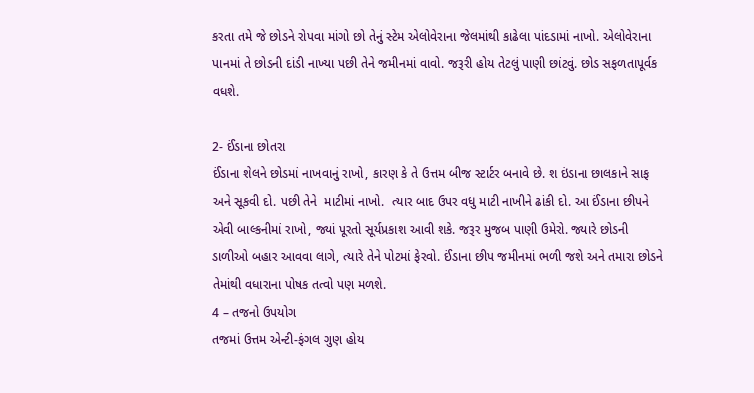કરતા તમે જે છોડને રોપવા માંગો છો તેનું સ્ટેમ એલોવેરાના જેલમાંથી કાઢેલા પાંદડામાં નાખો. એલોવેરાના પાનમાં તે છોડની દાંડી નાખ્યા પછી તેને જમીનમાં વાવો. જરૂરી હોય તેટલું પાણી છાંટવું. છોડ સફળતાપૂર્વક વધશે.

2- ઈંડાના છોતરા
ઈંડાના શેલને છોડમાં નાખવાનું રાખો, કારણ કે તે ઉત્તમ બીજ સ્ટાર્ટર બનાવે છે. શ ઇંડાના છાલકાને સાફ અને સૂકવી દો. પછી તેને  માટીમાં નાખો.  ત્યાર બાદ ઉપર વધુ માટી નાખીને ઢાંકી દો. આ ઈંડાના છીપને એવી બાલ્કનીમાં રાખો, જ્યાં પૂરતો સૂર્યપ્રકાશ આવી શકે. જરૂર મુજબ પાણી ઉમેરો. જ્યારે છોડની ડાળીઓ બહાર આવવા લાગે, ત્યારે તેને પોટમાં ફેરવો. ઈંડાના છીપ જમીનમાં ભળી જશે અને તમારા છોડને તેમાંથી વધારાના પોષક તત્વો પણ મળશે.
4 – તજનો ઉપયોગ
તજમાં ઉત્તમ એન્ટી-ફંગલ ગુણ હોય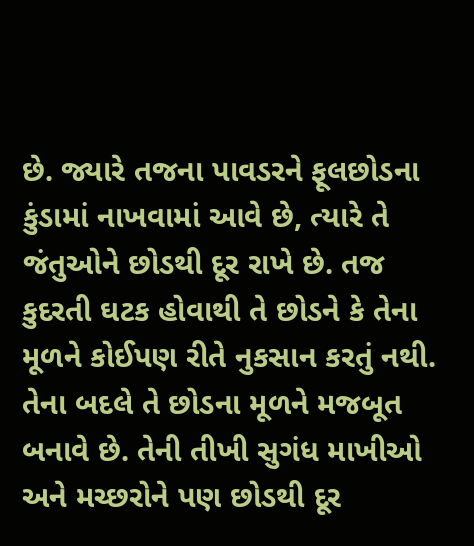છે. જ્યારે તજના પાવડરને ફૂલછોડના કુંડામાં નાખવામાં આવે છે, ત્યારે તે જંતુઓને છોડથી દૂર રાખે છે. તજ કુદરતી ઘટક હોવાથી તે છોડને કે તેના મૂળને કોઈપણ રીતે નુકસાન કરતું નથી. તેના બદલે તે છોડના મૂળને મજબૂત બનાવે છે. તેની તીખી સુગંધ માખીઓ અને મચ્છરોને પણ છોડથી દૂર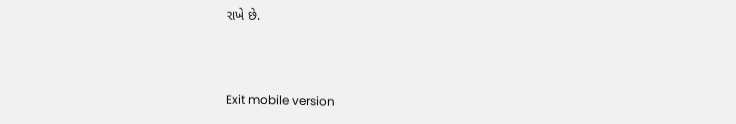રાખે છે.



Exit mobile version